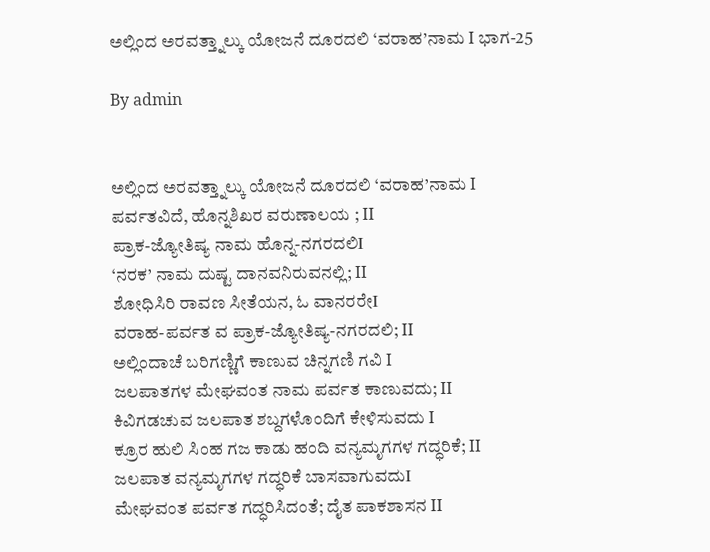ಅಲ್ಲಿಂದ ಅರವತ್ತ್ನಾಲ್ಕು ಯೋಜನೆ ದೂರದಲಿ ‘ವರಾಹ’ನಾಮ I ಭಾಗ-25

By admin


ಅಲ್ಲಿಂದ ಅರವತ್ತ್ನಾಲ್ಕು ಯೋಜನೆ ದೂರದಲಿ ‘ವರಾಹ’ನಾಮ I
ಪರ್ವತವಿದೆ, ಹೊನ್ನಶಿಖರ ವರುಣಾಲಯ ; II
ಪ್ರಾಕ-ಜ್ಯೋತಿಷ್ಯ ನಾಮ ಹೊನ್ನ-ನಗರದಲಿI
‘ನರಕ’ ನಾಮ ದುಷ್ಟ ದಾನವನಿರುವನಲ್ಲಿ; II
ಶೋಧಿಸಿರಿ ರಾವಣ ಸೀತೆಯನ, ಓ ವಾನರರೇI
ವರಾಹ-ಪರ್ವತ ವ ಪ್ರಾಕ-ಜ್ಯೋತಿಷ್ಯ-ನಗರದಲಿ; II
ಅಲ್ಲಿಂದಾಚೆ ಬರಿಗಣ್ಣಿಗೆ ಕಾಣುವ ಚಿನ್ನಗಣಿ ಗವಿ I
ಜಲಪಾತಗಳ ಮೇಘವಂತ ನಾಮ ಪರ್ವತ ಕಾಣುವದು; II
ಕಿವಿಗಡಚುವ ಜಲಪಾತ ಶಬ್ದಗಳೊಂದಿಗೆ ಕೇಳಿಸುವದು I
ಕ್ರೂರ ಹುಲಿ ಸಿಂಹ ಗಜ ಕಾಡು ಹಂದಿ ವನ್ಯಮೃಗಗಳ ಗದ್ಧರಿಕೆ; II
ಜಲಪಾತ ವನ್ಯಮೃಗಗಳ ಗದ್ಧರಿಕೆ ಬಾಸವಾಗುವದುI
ಮೇಘವಂತ ಪರ್ವತ ಗದ್ಧರಿಸಿದಂತೆ; ದೈತ ಪಾಕಶಾಸನ II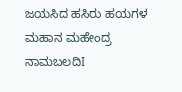ಜಯಸಿದ ಹಸಿರು ಹಯಗಳ ಮಹಾನ ಮಹೇಂದ್ರ ನಾಮಬಲದಿI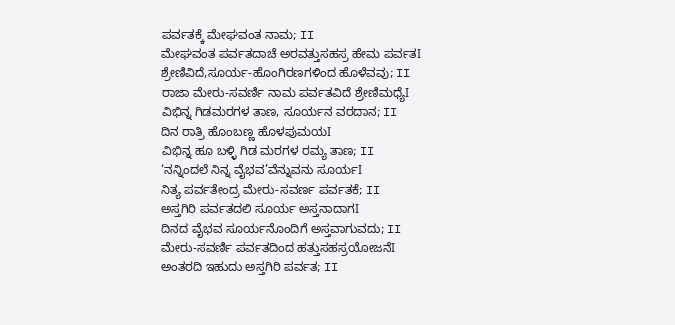ಪರ್ವತಕ್ಕೆ ಮೇಘವಂತ ನಾಮ; II
ಮೇಘವಂತ ಪರ್ವತದಾಚೆ ಅರವತ್ತುಸಹಸ್ರ ಹೇಮ ಪರ್ವತI
ಶ್ರೇಣಿವಿದೆ,ಸೂರ್ಯ-ಹೊಂಗಿರಣಗಳಿಂದ ಹೊಳೆವವು; II
ರಾಜಾ ಮೇರು-ಸವರ್ಣಿ ನಾಮ ಪರ್ವತವಿದೆ ಶ್ರೇಣಿಮಧ್ಯೆI
ವಿಭಿನ್ನ ಗಿಡಮರಗಳ ತಾಣ, ಸೂರ್ಯನ ವರದಾನ; II
ದಿನ ರಾತ್ರಿ ಹೊಂಬಣ್ಣ ಹೊಳಪುಮಯI
ವಿಭಿನ್ನ ಹೂ ಬಳ್ಳಿ ಗಿಡ ಮರಗಳ ರಮ್ಯ ತಾಣ; II
‘ನನ್ನಿಂದಲೆ ನಿನ್ನ ವೈಭವ’ವೆನ್ನುವನು ಸೂರ್ಯI
ನಿತ್ಯ ಪರ್ವತೇಂದ್ರ ಮೇರು-ಸವರ್ಣ ಪರ್ವತಕೆ; II
ಅಸ್ತಗಿರಿ ಪರ್ವತದಲಿ ಸೂರ್ಯ ಅಸ್ತನಾದಾಗI
ದಿನದ ವೈಭವ ಸೂರ್ಯನೊಂದಿಗೆ ಅಸ್ತವಾಗುವದು; II
ಮೇರು-ಸವರ್ಣಿ ಪರ್ವತದಿಂದ ಹತ್ತುಸಹಸ್ರಯೋಜನೆI
ಅಂತರದಿ ಇಹುದು ಅಸ್ತಗಿರಿ ಪರ್ವತ; II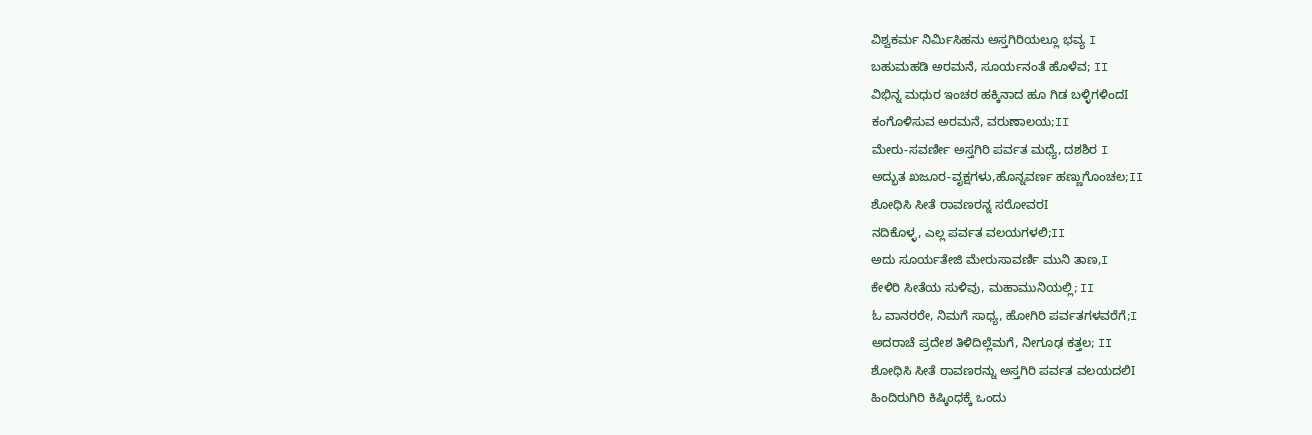ವಿಶ್ವಕರ್ಮ ನಿರ್ಮಿಸಿಹನು ಅಸ್ತಗಿರಿಯಲ್ಲೂ ಭವ್ಯ I
ಬಹುಮಹಡಿ ಅರಮನೆ, ಸೂರ್ಯನಂತೆ ಹೊಳೆವ; II
ವಿಭಿನ್ನ ಮಧುರ ಇಂಚರ ಹಕ್ಕಿನಾದ ಹೂ ಗಿಡ ಬಳ್ಳಿಗಳಿಂದI
ಕಂಗೊಳಿಸುವ ಅರಮನೆ, ವರುಣಾಲಯ;II
ಮೇರು-ಸವರ್ಣೀ ಅಸ್ತಗಿರಿ ಪರ್ವತ ಮಧ್ಯೆ, ದಶಶಿರ I
ಅದ್ಭುತ ಖಜೂರ-ವೃಕ್ಷಗಳು,ಹೊನ್ನವರ್ಣ ಹಣ್ಣುಗೊಂಚಲ;II
ಶೋಧಿಸಿ ಸೀತೆ ರಾವಣರನ್ನ ಸರೋವರI
ನದಿಕೊಳ್ಳ, ಎಲ್ಲ ಪರ್ವತ ವಲಯಗಳಲಿ;II
ಅದು ಸೂರ್ಯತೇಜಿ ಮೇರುಸಾವರ್ಣಿ ಮುನಿ ತಾಣ,I
ಕೇಳಿರಿ ಸೀತೆಯ ಸುಳಿವು, ಮಹಾಮುನಿಯಲ್ಲಿ; II
ಓ ವಾನರರೇ, ನಿಮಗೆ ಸಾಧ್ಯ, ಹೋಗಿರಿ ಪರ್ವತಗಳವರೆಗೆ;I
ಅದರಾಚೆ ಪ್ರದೇಶ ತಿಳಿದಿಲ್ಲೆಮಗೆ, ನೀಗೂಢ ಕತ್ತಲ; II
ಶೋಧಿಸಿ ಸೀತೆ ರಾವಣರನ್ನು ಅಸ್ತಗಿರಿ ಪರ್ವತ ವಲಯದಲಿI
ಹಿಂದಿರುಗಿರಿ ಕಿಷ್ಕಿಂಧಕ್ಕೆ ಒಂದು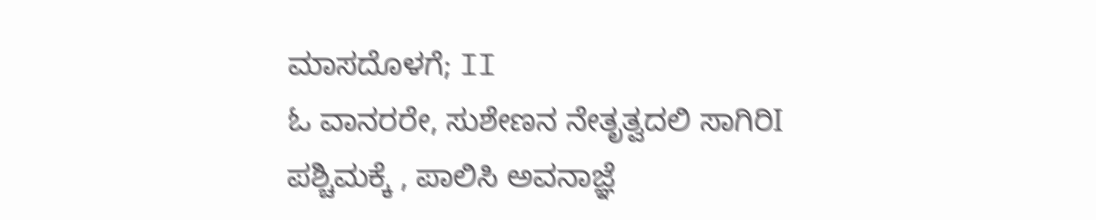ಮಾಸದೊಳಗೆ; II
ಓ ವಾನರರೇ, ಸುಶೇಣನ ನೇತೃತ್ವದಲಿ ಸಾಗಿರಿI
ಪಶ್ಚಿಮಕ್ಕೆ , ಪಾಲಿಸಿ ಅವನಾಜ್ಞೆ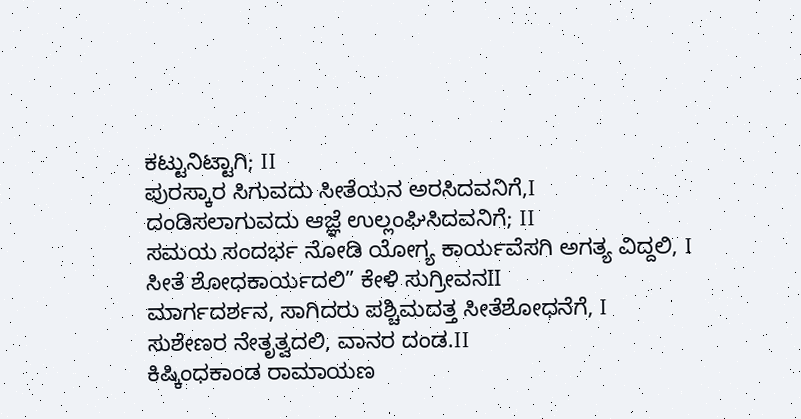ಕಟ್ಟುನಿಟ್ಟಾಗಿ; II
ಪುರಸ್ಕಾರ ಸಿಗುವದು ಸೀತೆಯನ ಅರಸಿದವನಿಗೆ,I
ದಂಡಿಸಲಾಗುವದು ಆಜ್ಞೆ ಉಲ್ಲಂಘಿಸಿದವನಿಗೆ; II
ಸಮಯ ಸಂದರ್ಭ ನೋಡಿ ಯೋಗ್ಯ ಕಾರ್ಯವೆಸಗಿ ಅಗತ್ಯ ವಿದ್ದಲಿ, I
ಸೀತೆ ಶೋಧಕಾರ್ಯದಲಿ” ಕೇಳಿ ಸುಗ್ರೀವನII
ಮಾರ್ಗದರ್ಶನ, ಸಾಗಿದರು ಪಶ್ಚಿಮದತ್ತ ಸೀತೆಶೋಧನೆಗೆ, I
ಸುಶೇಣರ ನೇತೃತ್ವದಲಿ, ವಾನರ ದಂಡ.II
ಕಿಷ್ಕಿಂಧಕಾಂಡ ರಾಮಾಯಣ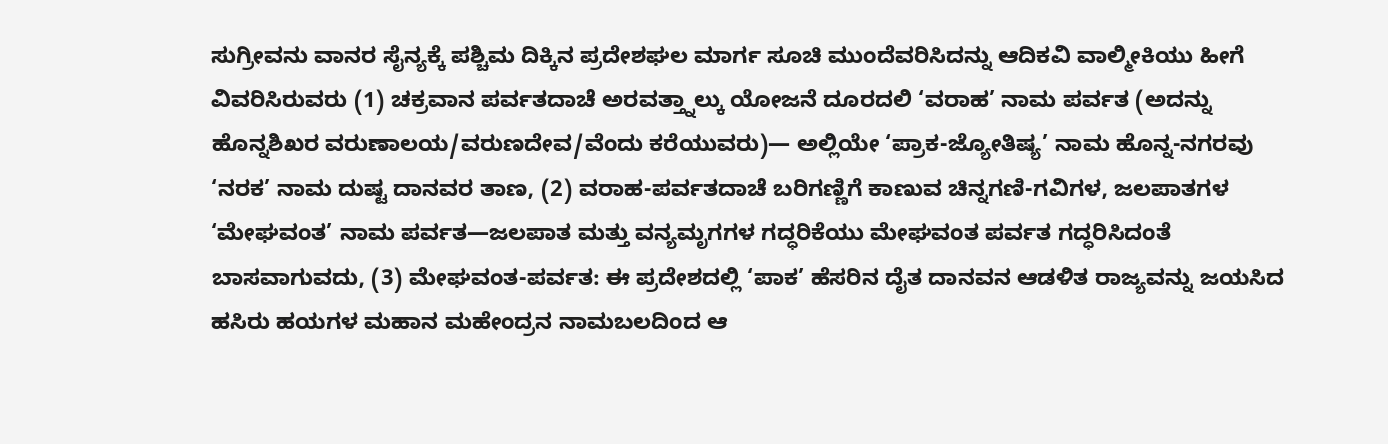ಸುಗ್ರೀವನು ವಾನರ ಸೈನ್ಯಕ್ಕೆ ಪಶ್ಚಿಮ ದಿಕ್ಕಿನ ಪ್ರದೇಶಘಲ ಮಾರ್ಗ ಸೂಚಿ ಮುಂದೆವರಿಸಿದನ್ನು ಆದಿಕವಿ ವಾಲ್ಮೀಕಿಯು ಹೀಗೆ ವಿವರಿಸಿರುವರು (1) ಚಕ್ರವಾನ ಪರ್ವತದಾಚೆ ಅರವತ್ತ್ನಾಲ್ಕು ಯೋಜನೆ ದೂರದಲಿ ‘ವರಾಹ’ ನಾಮ ಪರ್ವತ (ಅದನ್ನು ಹೊನ್ನಶಿಖರ ವರುಣಾಲಯ/ವರುಣದೇವ/ವೆಂದು ಕರೆಯುವರು)— ಅಲ್ಲಿಯೇ ‘ಪ್ರಾಕ-ಜ್ಯೋತಿಷ್ಯ’ ನಾಮ ಹೊನ್ನ-ನಗರವು ‘ನರಕ’ ನಾಮ ದುಷ್ಟ ದಾನವರ ತಾಣ, (2) ವರಾಹ-ಪರ್ವತದಾಚೆ ಬರಿಗಣ್ಣಿಗೆ ಕಾಣುವ ಚಿನ್ನಗಣಿ-ಗವಿಗಳ, ಜಲಪಾತಗಳ ‘ಮೇಘವಂತ’ ನಾಮ ಪರ್ವತ—ಜಲಪಾತ ಮತ್ತು ವನ್ಯಮೃಗಗಳ ಗದ್ಧರಿಕೆಯು ಮೇಘವಂತ ಪರ್ವತ ಗದ್ಧರಿಸಿದಂತೆ ಬಾಸವಾಗುವದು, (3) ಮೇಘವಂತ-ಪರ್ವತ: ಈ ಪ್ರದೇಶದಲ್ಲಿ ‘ಪಾಕ’ ಹೆಸರಿನ ದೈತ ದಾನವನ ಆಡಳಿತ ರಾಜ್ಯವನ್ನು ಜಯಸಿದ ಹಸಿರು ಹಯಗಳ ಮಹಾನ ಮಹೇಂದ್ರನ ನಾಮಬಲದಿಂದ ಆ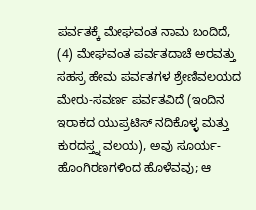ಪರ್ವತಕ್ಕೆ ಮೇಘವಂತ ನಾಮ ಬಂದಿದೆ, (4) ಮೇಘವಂತ ಪರ್ವತದಾಚೆ ಅರವತ್ತು ಸಹಸ್ರ ಹೇಮ ಪರ್ವತಗಳ ಶ್ರೇಣಿವಲಯದ ಮೇರು-ಸವರ್ಣ ಪರ್ವತವಿದೆ (ಇಂದಿನ ಇರಾಕದ ಯುಪ್ರಟಿಸ್ ನದಿಕೊಳ್ಳ ಮತ್ತು ಕುರದಸ್ತ್ನ ವಲಯ), ಅವು ಸೂರ್ಯ-ಹೊಂಗಿರಣಗಳಿಂದ ಹೊಳೆವವು; ಆ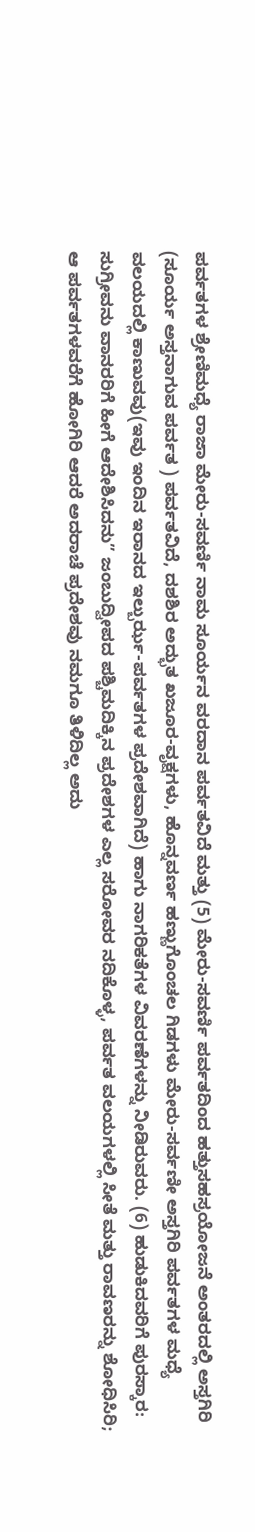ಪರ್ವತಗಳ ಶ್ರೇಣಿಮಧ್ಯೆ ರಾಜಾ ಮೇರು-ಸವರ್ಣಿ ನಾಮ ಸೂರ್ಯನ ವರದಾನ ಪರ್ವತವಿದೆ ಮತ್ತು (5) ಮೇರು-ಸವರ್ಣಿ ಪರ್ವತದಿಂದ ಹತ್ತುಸಹಸ್ರಯೋಜನೆ ಅಂತರದಲ್ಲಿ ಅಸ್ತಗಿರಿ (ಸೂರ್ಯ ಅಸ್ತನಾಗುವ ಪರ್ವತ ) ಪರ್ವತವಿದೆ, ದಶಶಿರ ಅದ್ಭುತ ಖಜೂರ-ವೃಕ್ಷಗಳು, ಹೊನ್ನವರ್ಣ ಹಣ್ಣುಗೊಂಚಲ ಗಿಡಗಳು ಮೇರು-ಸರ್ವಣೀ ಅಸ್ತಗಿರಿ ಪರ್ವತಗಳ ಮಧ್ಯೆ ವಲಯದಲ್ಲಿ ಕಾಣುವವು(ಇವು ಇಂದಿನ ಇರಾನದ ಇಲ್ಬುರ್ಝ-ಪರ್ವತಗಳ ಪ್ರದೇಶವಾಗಿದೆ) ಹಾಗು ನಾಗರಿಕತೆಗಳ ವಿವರಣೆಗಳನ್ನು ನೀಡಿರುವರು. (6) ಹುಡುಕಿದವರಿಗೆ ಪುರಸ್ಕಾರ: ಸುಗ್ರೀವನು ವಾನರರಿಗೆ ಹೀಗೆ ಆದೇಶಿಸಿದನು” ಜಂಬುದ್ವೀಪದ ಪಶ್ಚಿಮದಿಕ್ಕಿನ ಪ್ರದೇಶಗಳ ಎಲ್ಲ ಸರೋವರ ನದಿಕೊಳ್ಳ, ಪರ್ವತ ವಲಯಗಳಲ್ಲಿ ಸೀತೆ ಮತ್ತು ರಾವಣರನ್ನು ಶೋಧಿಸಿರಿ; ಆ ಪರ್ವತಗಳವರೆಗೆ ಹೋಗಿರಿ ಆದರೆ ಅದರಾಚೆ ಪ್ರದೇಶವು ನಮಗೂ ತಿಳಿದಿಲ್ಲ ಅದು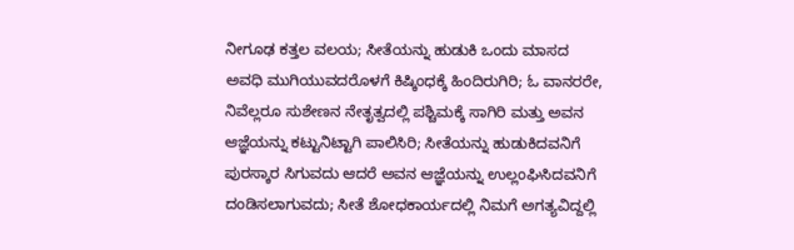ನೀಗೂಢ ಕತ್ತಲ ವಲಯ; ಸೀತೆಯನ್ನು ಹುಡುಕಿ ಒಂದು ಮಾಸದ ಅವಧಿ ಮುಗಿಯುವದರೊಳಗೆ ಕಿಷ್ಕಿಂಧಕ್ಕೆ ಹಿಂದಿರುಗಿರಿ; ಓ ವಾನರರೇ, ನಿವೆಲ್ಲರೂ ಸುಶೇಣನ ನೇತೃತ್ವದಲ್ಲಿ ಪಶ್ಚಿಮಕ್ಕೆ ಸಾಗಿರಿ ಮತ್ತು ಅವನ ಆಜ್ಞೆಯನ್ನು ಕಟ್ಟುನಿಟ್ಟಾಗಿ ಪಾಲಿಸಿರಿ; ಸೀತೆಯನ್ನು ಹುಡುಕಿದವನಿಗೆ ಪುರಸ್ಕಾರ ಸಿಗುವದು ಆದರೆ ಅವನ ಆಜ್ಞೆಯನ್ನು ಉಲ್ಲಂಘಿಸಿದವನಿಗೆ ದಂಡಿಸಲಾಗುವದು; ಸೀತೆ ಶೋಧಕಾರ್ಯದಲ್ಲಿ ನಿಮಗೆ ಅಗತ್ಯವಿದ್ದಲ್ಲಿ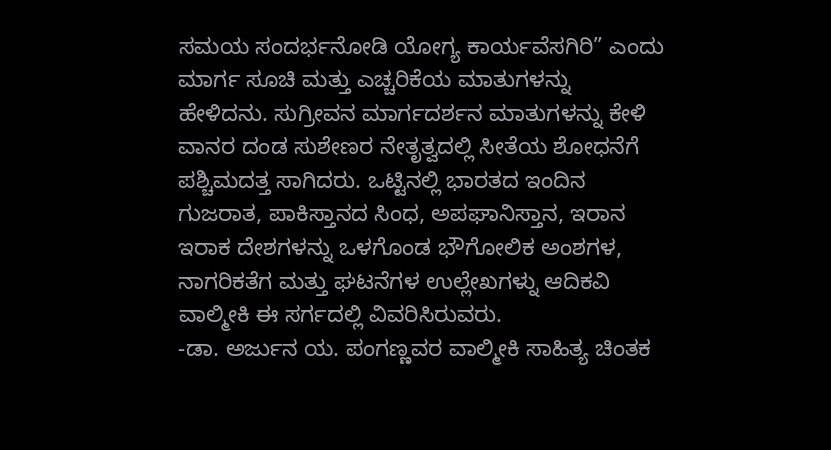ಸಮಯ ಸಂದರ್ಭನೋಡಿ ಯೋಗ್ಯ ಕಾರ್ಯವೆಸಗಿರಿ” ಎಂದು ಮಾರ್ಗ ಸೂಚಿ ಮತ್ತು ಎಚ್ಚರಿಕೆಯ ಮಾತುಗಳನ್ನು ಹೇಳಿದನು. ಸುಗ್ರೀವನ ಮಾರ್ಗದರ್ಶನ ಮಾತುಗಳನ್ನು ಕೇಳಿ ವಾನರ ದಂಡ ಸುಶೇಣರ ನೇತೃತ್ವದಲ್ಲಿ ಸೀತೆಯ ಶೋಧನೆಗೆ ಪಶ್ಚಿಮದತ್ತ ಸಾಗಿದರು. ಒಟ್ಟಿನಲ್ಲಿ ಭಾರತದ ಇಂದಿನ ಗುಜರಾತ, ಪಾಕಿಸ್ತಾನದ ಸಿಂಧ, ಅಪಘಾನಿಸ್ತಾನ, ಇರಾನ ಇರಾಕ ದೇಶಗಳನ್ನು ಒಳಗೊಂಡ ಭೌಗೋಲಿಕ ಅಂಶಗಳ, ನಾಗರಿಕತೆಗ ಮತ್ತು ಘಟನೆಗಳ ಉಲ್ಲೇಖಗಳ್ನು ಆದಿಕವಿ ವಾಲ್ಮೀಕಿ ಈ ಸರ್ಗದಲ್ಲಿ ವಿವರಿಸಿರುವರು.
-ಡಾ. ಅರ್ಜುನ ಯ. ಪಂಗಣ್ಣವರ ವಾಲ್ಮೀಕಿ ಸಾಹಿತ್ಯ ಚಿಂತಕ‌